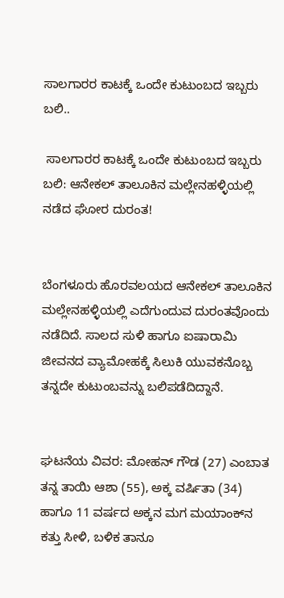ಸಾಲಗಾರರ ಕಾಟಕ್ಕೆ ಒಂದೇ ಕುಟುಂಬದ ಇಬ್ಬರು ಬಲಿ..

 ಸಾಲಗಾರರ ಕಾಟಕ್ಕೆ ಒಂದೇ ಕುಟುಂಬದ ಇಬ್ಬರು ಬಲಿ: ಆನೇಕಲ್ ತಾಲೂಕಿನ ಮಲ್ಲೇನಹಳ್ಳಿಯಲ್ಲಿ ನಡೆದ ಘೋರ ದುರಂತ!


ಬೆಂಗಳೂರು ಹೊರವಲಯದ ಆನೇಕಲ್ ತಾಲೂಕಿನ ಮಲ್ಲೇನಹಳ್ಳಿಯಲ್ಲಿ ಎದೆಗುಂದುವ ದುರಂತವೊಂದು ನಡೆದಿದೆ. ಸಾಲದ ಸುಳಿ ಹಾಗೂ ಐಷಾರಾಮಿ ಜೀವನದ ವ್ಯಾಮೋಹಕ್ಕೆ ಸಿಲುಕಿ ಯುವಕನೊಬ್ಬ ತನ್ನದೇ ಕುಟುಂಬವನ್ನು ಬಲಿಪಡೆದಿದ್ದಾನೆ.


ಘಟನೆಯ ವಿವರ: ಮೋಹನ್ ಗೌಡ (27) ಎಂಬಾತ ತನ್ನ ತಾಯಿ ಆಶಾ (55), ಅಕ್ಕ ವರ್ಷಿತಾ (34) ಹಾಗೂ 11 ವರ್ಷದ ಅಕ್ಕನ ಮಗ ಮಯಾಂಕ್‌ನ ಕತ್ತು ಸೀಳಿ, ಬಳಿಕ ತಾನೂ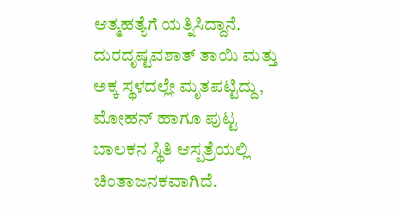ಆತ್ಮಹತ್ಯೆಗೆ ಯತ್ನಿಸಿದ್ದಾನೆ. ದುರದೃಷ್ಟವಶಾತ್ ತಾಯಿ ಮತ್ತು ಅಕ್ಕ ಸ್ಥಳದಲ್ಲೇ ಮೃತಪಟ್ಟಿದ್ದು, ಮೋಹನ್ ಹಾಗೂ ಪುಟ್ಟ ಬಾಲಕನ ಸ್ಥಿತಿ ಆಸ್ಪತ್ರೆಯಲ್ಲಿ ಚಿಂತಾಜನಕವಾಗಿದೆ.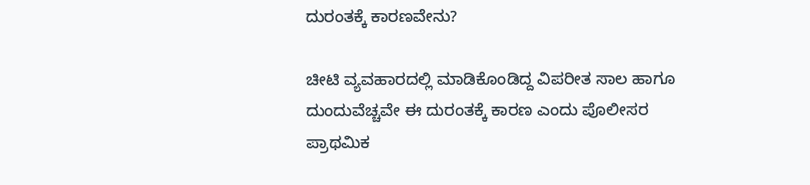ದುರಂತಕ್ಕೆ ಕಾರಣವೇನು?

ಚೀಟಿ ವ್ಯವಹಾರದಲ್ಲಿ ಮಾಡಿಕೊಂಡಿದ್ದ ವಿಪರೀತ ಸಾಲ ಹಾಗೂ ದುಂದುವೆಚ್ಚವೇ ಈ ದುರಂತಕ್ಕೆ ಕಾರಣ ಎಂದು ಪೊಲೀಸರ ಪ್ರಾಥಮಿಕ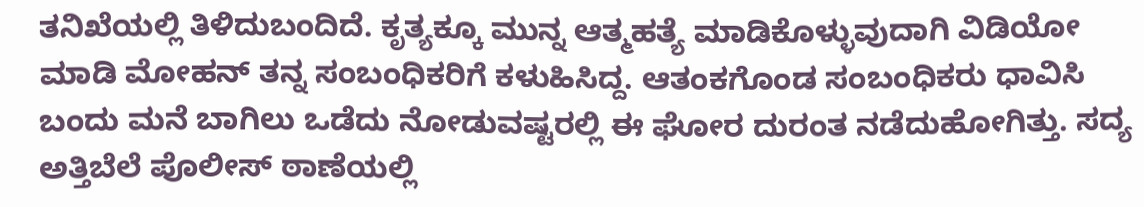ತನಿಖೆಯಲ್ಲಿ ತಿಳಿದುಬಂದಿದೆ. ಕೃತ್ಯಕ್ಕೂ ಮುನ್ನ ಆತ್ಮಹತ್ಯೆ ಮಾಡಿಕೊಳ್ಳುವುದಾಗಿ ವಿಡಿಯೋ ಮಾಡಿ ಮೋಹನ್ ತನ್ನ ಸಂಬಂಧಿಕರಿಗೆ ಕಳುಹಿಸಿದ್ದ. ಆತಂಕಗೊಂಡ ಸಂಬಂಧಿಕರು ಧಾವಿಸಿ ಬಂದು ಮನೆ ಬಾಗಿಲು ಒಡೆದು ನೋಡುವಷ್ಟರಲ್ಲಿ ಈ ಘೋರ ದುರಂತ ನಡೆದುಹೋಗಿತ್ತು. ಸದ್ಯ ಅತ್ತಿಬೆಲೆ ಪೊಲೀಸ್ ಠಾಣೆಯಲ್ಲಿ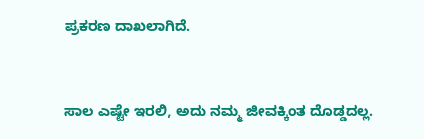ಪ್ರಕರಣ ದಾಖಲಾಗಿದೆ.


ಸಾಲ ಎಷ್ಟೇ ಇರಲಿ, ಅದು ನಮ್ಮ ಜೀವಕ್ಕಿಂತ ದೊಡ್ಡದಲ್ಲ.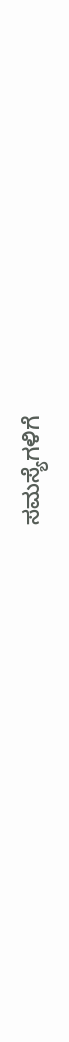ಸಮಸ್ಯೆಗಳಿಗೆ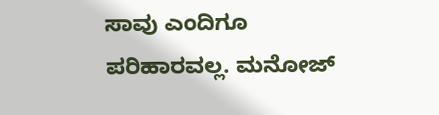ಸಾವು ಎಂದಿಗೂ ಪರಿಹಾರವಲ್ಲ. ಮನೋಜ್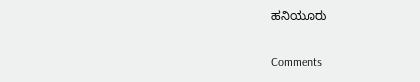ಹನಿಯೂರು


Comments